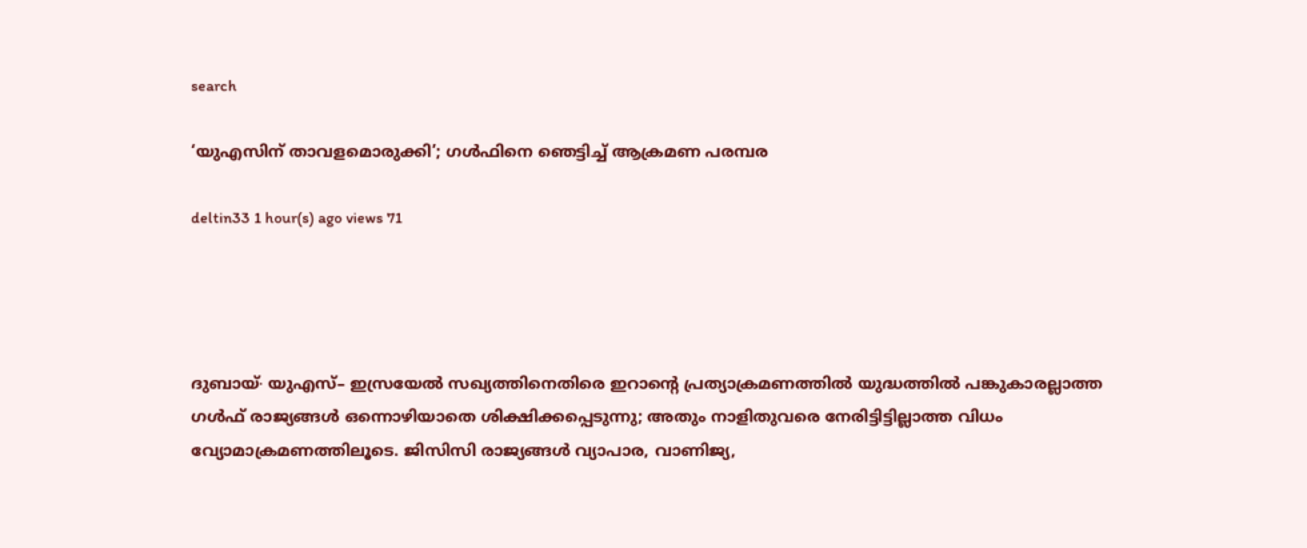search

‘യുഎസിന് താവളമൊരുക്കി’; ഗൾഫിനെ ഞെട്ടിച്ച് ആക്രമണ പരമ്പര

deltin33 1 hour(s) ago views 71




ദുബായ്∙ യുഎസ്– ഇസ്രയേൽ സഖ്യത്തിനെതിരെ ഇറാന്റെ പ്രത്യാക്രമണത്തിൽ യുദ്ധത്തിൽ പങ്കുകാരല്ലാത്ത ഗൾഫ് രാജ്യങ്ങൾ ഒന്നൊഴിയാതെ ശിക്ഷിക്കപ്പെടുന്നു; അതും നാളിതുവരെ നേരിട്ടിട്ടില്ലാത്ത വിധം വ്യോമാക്രമണത്തിലൂടെ. ജിസിസി രാജ്യങ്ങൾ വ്യാപാര, വാണിജ്യ,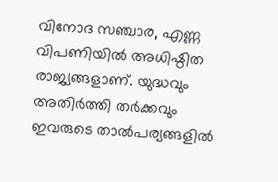വിനോദ സഞ്ചാര, എണ്ണ വിപണിയിൽ അധിഷ്ഠിത രാജ്യങ്ങളാണ്. യുദ്ധവും അതിർത്തി തർക്കവും ഇവരുടെ താൽപര്യങ്ങളിൽ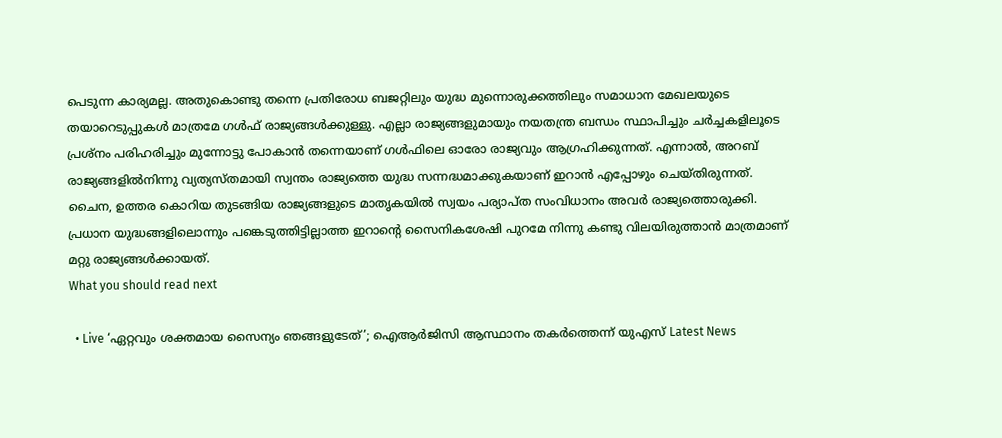പെടുന്ന കാര്യമല്ല. അതുകൊണ്ടു തന്നെ പ്രതിരോധ ബജറ്റിലും യുദ്ധ മുന്നൊരുക്കത്തിലും സമാധാന മേഖലയുടെ തയാറെടുപ്പുകൾ മാത്രമേ ഗൾഫ് രാജ്യങ്ങൾക്കുള്ളു. എല്ലാ രാജ്യങ്ങളുമായും നയതന്ത്ര ബന്ധം സ്ഥാപിച്ചും ചർച്ചകളിലൂടെ പ്രശ്നം പരിഹരിച്ചും മുന്നോട്ടു പോകാൻ തന്നെയാണ് ഗൾഫിലെ ഓരോ രാജ്യവും ആഗ്രഹിക്കുന്നത്. എന്നാൽ, അറബ് രാജ്യങ്ങളിൽനിന്നു വ്യത്യസ്തമായി സ്വന്തം രാജ്യത്തെ യുദ്ധ സന്നദ്ധമാക്കുകയാണ് ഇറാൻ എപ്പോഴും ചെയ്തിരുന്നത്. ചൈന, ഉത്തര കൊറിയ തുടങ്ങിയ രാജ്യങ്ങളുടെ മാതൃകയിൽ സ്വയം പര്യാപ്ത സംവിധാനം അവർ രാജ്യത്തൊരുക്കി. പ്രധാന യുദ്ധങ്ങളിലൊന്നും പങ്കെടുത്തിട്ടില്ലാത്ത ഇറാന്റെ സൈനികശേഷി പുറമേ നിന്നു കണ്ടു വിലയിരുത്താൻ മാത്രമാണ് മറ്റു രാജ്യങ്ങൾക്കായത്.
What you should read next

  • Live ‘ഏറ്റവും ശക്തമായ സൈന്യം ഞങ്ങളുടേത്’; ഐആർജിസി ആസ്ഥാനം തകർത്തെന്ന് യുഎസ് Latest News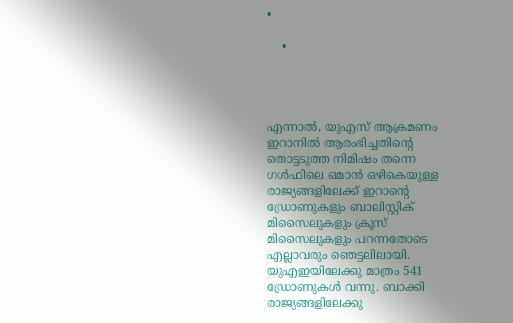•

    •




എന്നാൽ, യുഎസ് ആക്രമണം ഇറാനിൽ ആരംഭിച്ചതിന്റെ തൊട്ടടുത്ത നിമിഷം തന്നെ ഗൾഫിലെ ഒമാൻ ഒഴികെയുള്ള രാജ്യങ്ങളിലേക്ക് ഇറാന്റെ ഡ്രോണുകളും ബാലിസ്റ്റിക് മിസൈലുകളും ക്രൂസ് മിസൈലുകളും പറന്നതോടെ എല്ലാവരും ഞെട്ടലിലായി. യുഎഇയിലേക്കു മാത്രം 541 ഡ്രോണുകൾ വന്നു. ബാക്കി രാജ്യങ്ങളിലേക്കു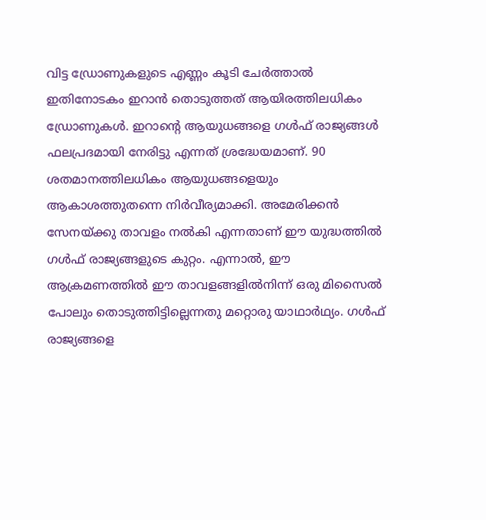വിട്ട ഡ്രോണുകളുടെ എണ്ണം കൂടി ചേർത്താൽ ഇതിനോടകം ഇറാൻ തൊടുത്തത് ആയിരത്തിലധികം ഡ്രോണുകൾ. ഇറാന്റെ ആയുധങ്ങളെ ഗൾഫ് രാജ്യങ്ങൾ ഫലപ്രദമായി നേരിട്ടു എന്നത് ശ്രദ്ധേയമാണ്. 90 ശതമാനത്തിലധികം ആയുധങ്ങളെയും ആകാശത്തുതന്നെ നിർവീര്യമാക്കി. അമേരിക്കൻ സേനയ്ക്കു താവളം നൽകി എന്നതാണ് ഈ യുദ്ധത്തിൽ ഗൾഫ് രാജ്യങ്ങളുടെ കുറ്റം. എന്നാൽ, ഈ ആക്രമണത്തിൽ ഈ താവളങ്ങളിൽനിന്ന് ഒരു മിസൈൽ പോലും തൊടുത്തിട്ടില്ലെന്നതു മറ്റൊരു യാഥാർഥ്യം. ഗൾഫ് രാജ്യങ്ങളെ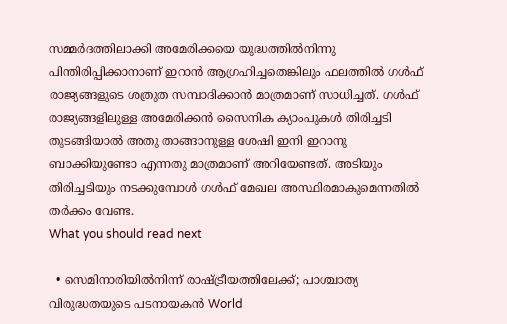സമ്മർദത്തിലാക്കി അമേരിക്കയെ യുദ്ധത്തിൽനിന്നു പിന്തിരിപ്പിക്കാനാണ് ഇറാൻ ആഗ്രഹിച്ചതെങ്കിലും ഫലത്തിൽ ഗൾഫ് രാജ്യങ്ങളുടെ ശത്രുത സമ്പാദിക്കാൻ മാത്രമാണ് സാധിച്ചത്. ഗൾഫ് രാജ്യങ്ങളിലുള്ള അമേരിക്കൻ സൈനിക ക്യാംപുകൾ തിരിച്ചടി തുടങ്ങിയാൽ അതു താങ്ങാനുള്ള ശേഷി ഇനി ഇറാനു ബാക്കിയുണ്ടോ എന്നതു മാത്രമാണ് അറിയേണ്ടത്. അടിയും തിരിച്ചടിയും നടക്കുമ്പോൾ ഗൾഫ് മേഖല അസ്ഥിരമാകുമെന്നതിൽ തർക്കം വേണ്ട.
What you should read next

  • സെമിനാരിയിൽനിന്ന് രാഷ്ട്രീയത്തിലേക്ക്; പാശ്ചാത്യ വിരുദ്ധതയുടെ പടനായകൻ World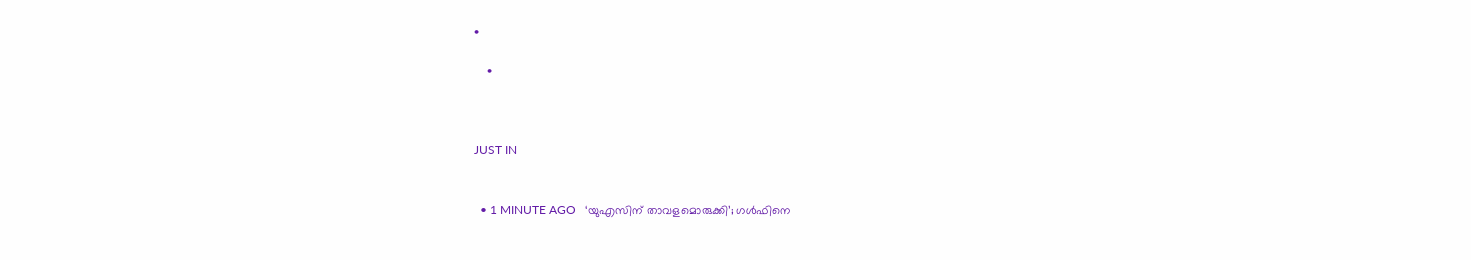•

    •



JUST IN


  • 1 MINUTE AGO   ‘യുഎസിന് താവളമൊരുക്കി’; ഗൾഫിനെ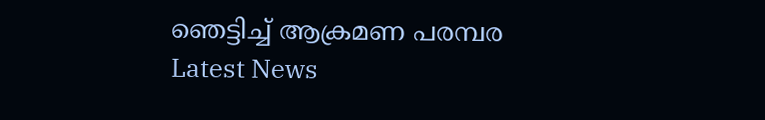ഞെട്ടിച്ച് ആക്രമണ പരമ്പര Latest News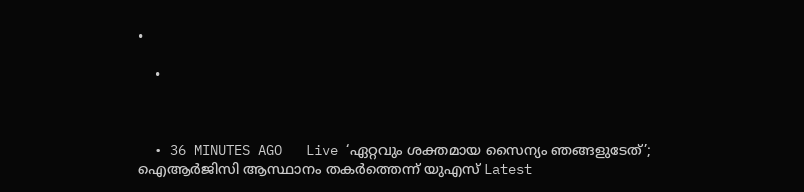•

    •



  • 36 MINUTES AGO   Live ‘ഏറ്റവും ശക്തമായ സൈന്യം ഞങ്ങളുടേത്’; ഐആർജിസി ആസ്ഥാനം തകർത്തെന്ന് യുഎസ് Latest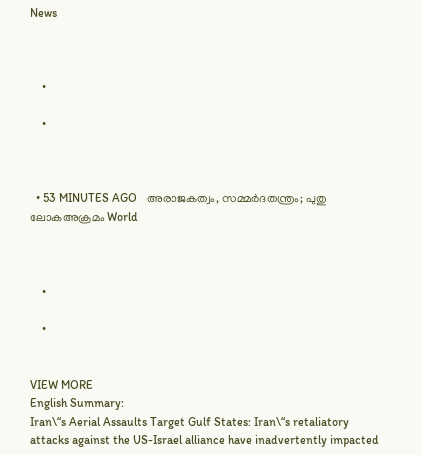News



    •

    •



  • 53 MINUTES AGO   അരാജകത്വം, സമ്മർദതന്ത്രം; പുതു ലോകഅക്രമം World



    •

    •


VIEW MORE
English Summary:
Iran\“s Aerial Assaults Target Gulf States: Iran\“s retaliatory attacks against the US-Israel alliance have inadvertently impacted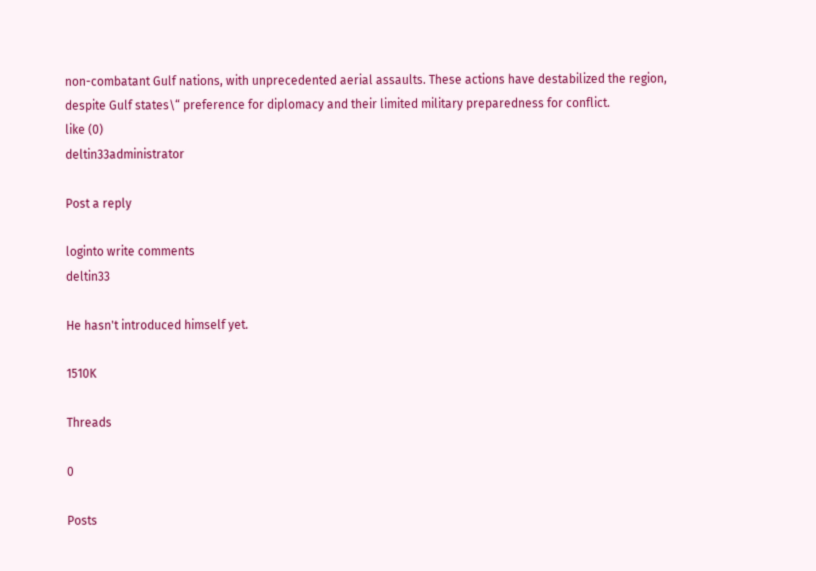non-combatant Gulf nations, with unprecedented aerial assaults. These actions have destabilized the region, despite Gulf states\“ preference for diplomacy and their limited military preparedness for conflict.
like (0)
deltin33administrator

Post a reply

loginto write comments
deltin33

He hasn't introduced himself yet.

1510K

Threads

0

Posts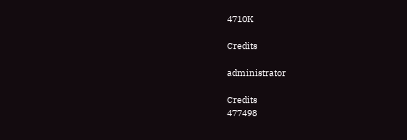4710K

Credits

administrator

Credits
477498